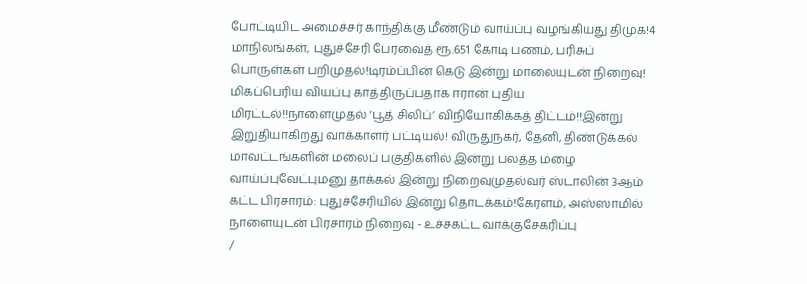போட்டியிட அமைச்சர் காந்திக்கு மீண்டும் வாய்ப்பு வழங்கியது திமுக!4 மாநிலங்கள், புதுச்சேரி பேரவைத் ரூ.651 கோடி பணம், பரிசுப் பொருள்கள் பறிமுதல்!டிரம்ப்பின் கெடு இன்று மாலையுடன் நிறைவு! மிகப்பெரிய வியப்பு காத்திருப்பதாக ஈரான் புதிய மிரட்டல்!!நாளைமுதல் ‘பூத் சிலிப்’ விநியோகிக்கத் திட்டம்!!இன்று இறுதியாகிறது வாக்காளர் பட்டியல்! விருதுநகர், தேனி, திண்டுக்கல் மாவட்டங்களின் மலைப் பகுதிகளில் இன்று பலத்த மழை வாய்ப்புவேட்புமனு தாக்கல் இன்று நிறைவுமுதல்வர் ஸ்டாலின் 3ஆம் கட்ட பிரசாரம்: புதுச்சேரியில் இன்று தொடக்கம்!கேரளம், அஸ்ஸாமில் நாளையுடன் பிரசாரம் நிறைவு - உச்சகட்ட வாக்குசேகரிப்பு
/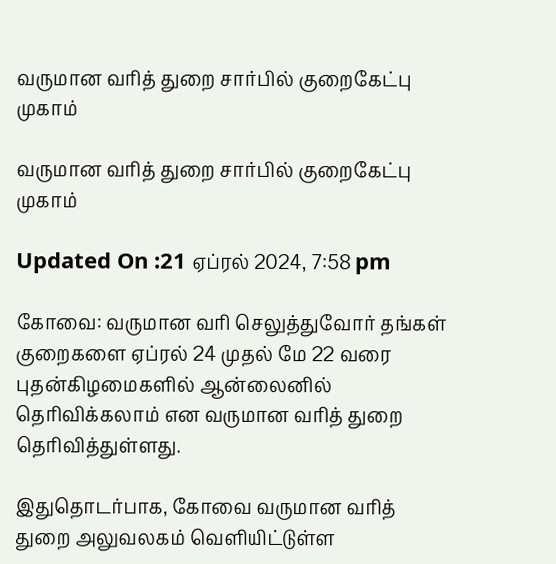வருமான வரித் துறை சார்பில் குறைகேட்பு முகாம்

வருமான வரித் துறை சார்பில் குறைகேட்பு முகாம்

Updated On :21 ஏப்ரல் 2024, 7:58 pm

கோவை: வருமான வரி செலுத்துவோர் தங்கள் குறைகளை ஏப்ரல் 24 முதல் மே 22 வரை புதன்கிழமைகளில் ஆன்லைனில் தெரிவிக்கலாம் என வருமான வரித் துறை தெரிவித்துள்ளது.

இதுதொடர்பாக, கோவை வருமான வரித் துறை அலுவலகம் வெளியிட்டுள்ள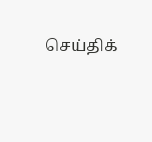செய்திக்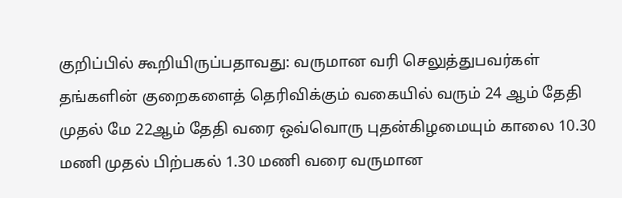குறிப்பில் கூறியிருப்பதாவது: வருமான வரி செலுத்துபவர்கள் தங்களின் குறைகளைத் தெரிவிக்கும் வகையில் வரும் 24 ஆம் தேதி முதல் மே 22ஆம் தேதி வரை ஒவ்வொரு புதன்கிழமையும் காலை 10.30 மணி முதல் பிற்பகல் 1.30 மணி வரை வருமான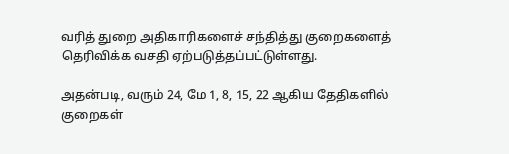வரித் துறை அதிகாரிகளைச் சந்தித்து குறைகளைத் தெரிவிக்க வசதி ஏற்படுத்தப்பட்டுள்ளது.

அதன்படி, வரும் 24, மே 1, 8, 15, 22 ஆகிய தேதிகளில் குறைகள்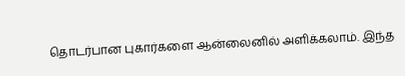தொடர்பான புகார்களை ஆன்லைனில் அளிக்கலாம். இந்த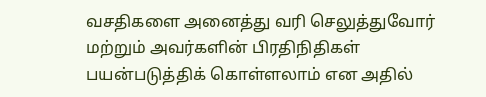வசதிகளை அனைத்து வரி செலுத்துவோர் மற்றும் அவர்களின் பிரதிநிதிகள் பயன்படுத்திக் கொள்ளலாம் என அதில்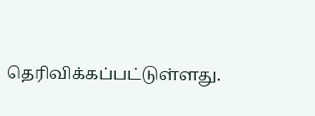தெரிவிக்கப்பட்டுள்ளது.